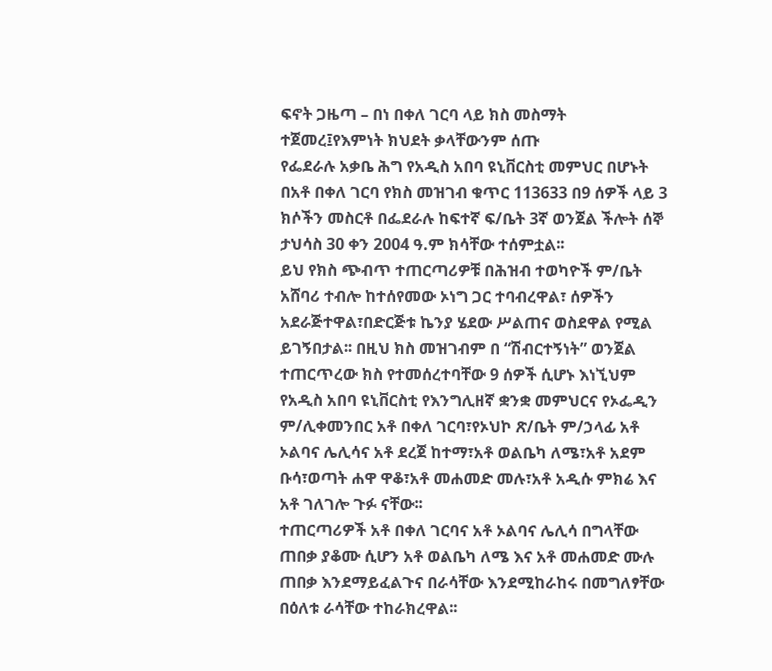ፍኖት ጋዜጣ – በነ በቀለ ገርባ ላይ ክስ መስማት ተጀመረ፤የእምነት ክህደት ቃላቸውንም ሰጡ
የፌደራሉ አቃቤ ሕግ የአዲስ አበባ ዩኒቨርስቲ መምህር በሆኑት በአቶ በቀለ ገርባ የክስ መዝገብ ቁጥር 113633 በ9 ሰዎች ላይ 3 ክሶችን መስርቶ በፌደራሉ ከፍተኛ ፍ/ቤት 3ኛ ወንጀል ችሎት ሰኞ ታህሳስ 30 ቀን 2004 ዓ.ም ክሳቸው ተሰምቷል፡፡
ይህ የክስ ጭብጥ ተጠርጣሪዎቹ በሕዝብ ተወካዮች ም/ቤት አሸባሪ ተብሎ ከተሰየመው ኦነግ ጋር ተባብረዋል፣ ሰዎችን አደራጅተዋል፣በድርጅቱ ኬንያ ሄደው ሥልጠና ወስደዋል የሚል ይገኝበታል፡፡ በዚህ ክስ መዝገብም በ “ሽብርተኝነት” ወንጀል ተጠርጥረው ክስ የተመሰረተባቸው 9 ሰዎች ሲሆኑ እነኚህም የአዲስ አበባ ዩኒቨርስቲ የእንግሊዘኛ ቋንቋ መምህርና የኦፌዲን ም/ሊቀመንበር አቶ በቀለ ገርባ፣የኦህኮ ጽ/ቤት ም/ኃላፊ አቶ ኦልባና ሌሊሳና አቶ ደረጀ ከተማ፣አቶ ወልቤካ ለሜ፣አቶ አደም ቡሳ፣ወጣት ሐዋ ዋቆ፣አቶ መሐመድ መሉ፣አቶ አዲሱ ምክሬ እና አቶ ገለገሎ ጉፉ ናቸው፡፡
ተጠርጣሪዎች አቶ በቀለ ገርባና አቶ ኦልባና ሌሊሳ በግላቸው ጠበቃ ያቆሙ ሲሆን አቶ ወልቤካ ለሜ እና አቶ መሐመድ ሙሉ ጠበቃ እንደማይፈልጉና በራሳቸው እንደሚከራከሩ በመግለፃቸው በዕለቱ ራሳቸው ተከራክረዋል፡፡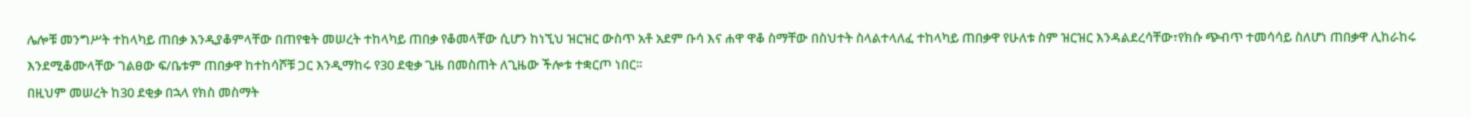ሌሎቹ መንግሥት ተከላካይ ጠበቃ እንዲያቆምላቸው በጠየቁት መሠረት ተከላካይ ጠበቃ የቆመላቸው ሲሆን ከነኚህ ዝርዝር ውስጥ አቶ አደም ቡሳ እና ሐዋ ዋቆ ስማቸው በስህተት ስላልተላለፈ ተከላካይ ጠበቃዋ የሁለቱ ስም ዝርዝር እንዳልደረሳቸው፣የክሱ ጭብጥ ተመሳሳይ ስለሆነ ጠበቃዋ ሊከራከሩ እንደሚቆሙላቸው ገልፀው ፍ/ቤቱም ጠበቃዋ ከተከሳሾቹ ጋር እንዲማከሩ የ30 ደቂቃ ጊዜ በመስጠት ለጊዜው ችሎቱ ተቋርጦ ነበር፡፡
በዚህም መሠረት ከ30 ደቂቃ በኋላ የክስ መስማት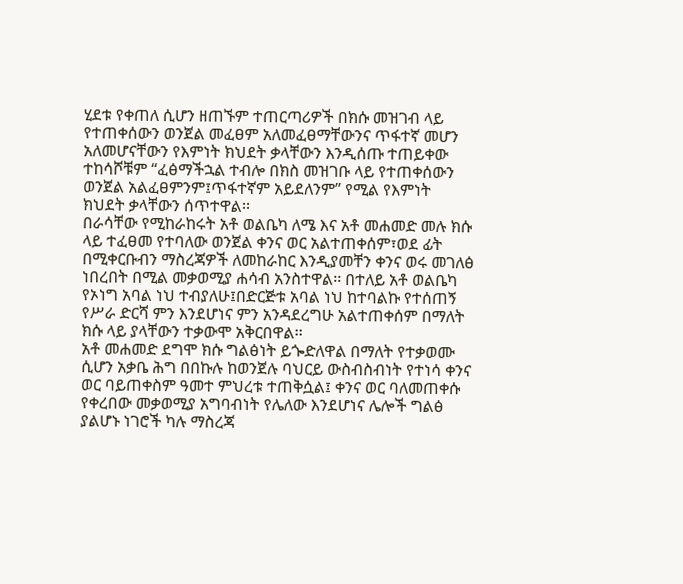ሂደቱ የቀጠለ ሲሆን ዘጠኙም ተጠርጣሪዎች በክሱ መዝገብ ላይ የተጠቀሰውን ወንጀል መፈፀም አለመፈፀማቸውንና ጥፋተኛ መሆን አለመሆናቸውን የእምነት ክህደት ቃላቸውን እንዲሰጡ ተጠይቀው ተከሳሾቹም “ፈፅማችኋል ተብሎ በክስ መዝገቡ ላይ የተጠቀሰውን ወንጀል አልፈፀምንም፤ጥፋተኛም አይደለንም” የሚል የእምነት ክህደት ቃላቸውን ሰጥተዋል፡፡
በራሳቸው የሚከራከሩት አቶ ወልቤካ ለሜ እና አቶ መሐመድ መሉ ክሱ ላይ ተፈፀመ የተባለው ወንጀል ቀንና ወር አልተጠቀሰም፣ወደ ፊት በሚቀርቡብን ማስረጃዎች ለመከራከር እንዲያመቸን ቀንና ወሩ መገለፅ ነበረበት በሚል መቃወሚያ ሐሳብ አንስተዋል፡፡ በተለይ አቶ ወልቤካ የኦነግ አባል ነህ ተብያለሁ፤በድርጅቱ አባል ነህ ከተባልኩ የተሰጠኝ የሥራ ድርሻ ምን እንደሆነና ምን አንዳደረግሁ አልተጠቀሰም በማለት ክሱ ላይ ያላቸውን ተቃውሞ አቅርበዋል፡፡
አቶ መሐመድ ደግሞ ክሱ ግልፅነት ይጐድለዋል በማለት የተቃወሙ ሲሆን አቃቤ ሕግ በበኩሉ ከወንጀሉ ባህርይ ውስብስብነት የተነሳ ቀንና ወር ባይጠቀስም ዓመተ ምህረቱ ተጠቅሷል፤ ቀንና ወር ባለመጠቀሱ የቀረበው መቃወሚያ አግባብነት የሌለው እንደሆነና ሌሎች ግልፅ ያልሆኑ ነገሮች ካሉ ማስረጃ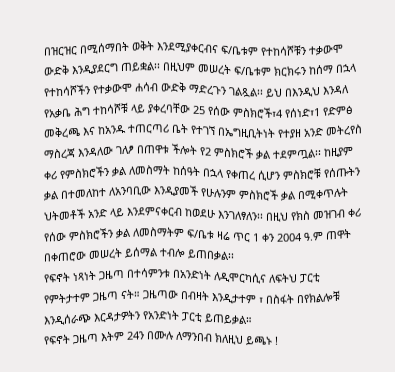በዝርዝር በሚሰማበት ወቅት እንደሚያቀርብና ፍ/ቤቱም የተከሳሾቹን ተቃውሞ ውድቅ እንዲያደርግ ጠይቋል፡፡ በዚህም መሠረት ፍ/ቤቱም ክርክሩን ከሰማ በኋላ የተከሳሾችን የተቃውሞ ሐሳብ ውድቅ ማድረጉን ገልጿል፡፡ ይህ በእንዲህ እንዳለ የአቃቤ ሕግ ተከሳሾቹ ላይ ያቀረባቸው 25 የሰው ምስክሮች፣4 የሰነድ፣1 የድምፅ መቅረጫ እና ከአንዱ ተጠርጣሪ ቤት የተገኘ በኤግዚቢትነት የተያዘ አንድ መትረየስ ማስረጃ እንዳለው ገለፆ በጠዋቱ ችሎት የ2 ምስክሮች ቃል ተደምጧል፡፡ ከዚያም ቀሪ የምስክሮችን ቃል ለመስማት ከሰዓት በኋላ የቀጠረ ሲሆን ምስክሮቹ የሰጡትን ቃል በተመለከተ ለአንባቢው እንዲያመች የሁሉንም ምስክሮች ቃል በሚቀጥሉት ህትመቶች አንድ ላይ እንደምናቀርብ ከወደሁ እንገለፃለን፡፡ በዚህ የክስ መዝገብ ቀሪ የሰው ምስክሮችን ቃል ለመስማትም ፍ/ቤቱ ዛሬ ጥር 1 ቀን 2004 ዓ.ም ጠዋት በቀጠሮው መሠረት ይሰማል ተብሎ ይጠበቃል፡፡
የፍኖት ነጻነት ጋዜጣ በተሳምንቱ በአንድነት ለዲሞርካሲና ለፍትህ ፓርቲ የምትታተም ጋዜጣ ናት። ጋዜጣው በብዛት እንዲታተም ፣ በስፋት በየክልሎቹ እንዲሰራጭ እርዳታዎትን የአንድነት ፓርቲ ይጠይቃል።
የፍኖት ጋዜጣ እትም 24ን በሙሉ ለማንበብ ክለዚህ ይጫኑ !